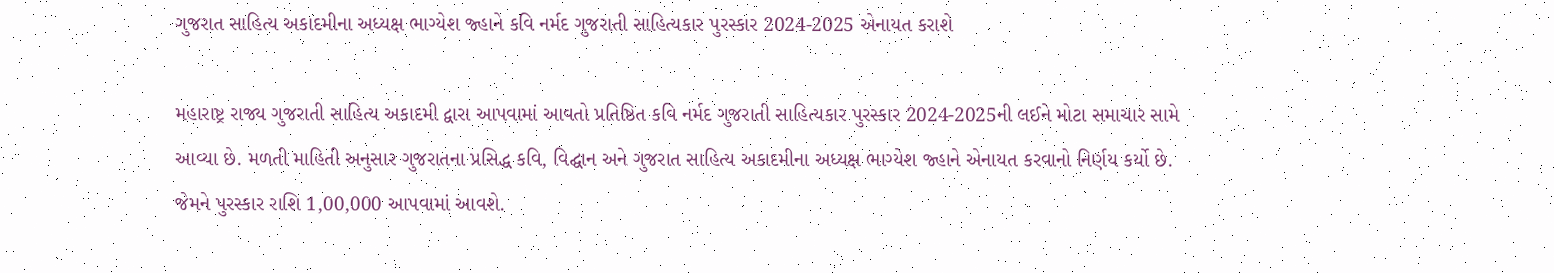ગુજરાત સાહિત્ય અકાદમીના અધ્યક્ષ ભાગ્યેશ જ્હાને કવિ નર્મદ ગુજરાતી સાહિત્યકાર પુરસ્કાર 2024-2025 એનાયત કરાશે

મહારાષ્ટ્ર રાજ્ય ગુજરાતી સાહિત્ય અકાદમી દ્વારા આપવામાં આવતો પ્રતિષ્ઠિત કવિ નર્મદ ગુજરાતી સાહિત્યકાર પુરસ્કાર 2024-2025ની લઈને મોટા સમાચાર સામે આવ્યા છે. મળતી માહિતી અનુસાર ગુજરાતના પ્રસિદ્ધ કવિ, વિદ્ઘાન અને ગુજરાત સાહિત્ય અકાદમીના અધ્યક્ષ ભાગ્યેશ જ્હાને એનાયત કરવાનો નિર્ણય કર્યો છે. જેમને પુરસ્કાર રાશિ 1,00,000 આપવામાં આવશે.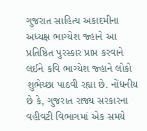ગુજરાત સાહિત્ય અકાદમીના અધ્યક્ષ ભાગ્યેશ જ્હાને આ પ્રતિષ્ઠિત પુરસ્કાર પ્રાપ્ત કરવાને લઈને કવિ ભાગ્યેશ જ્હાને લોકો શુભેચ્છા પાઠવી રહ્યા છે. નોંધનીય છે કે, ગુજરાત રાજ્ય સરકારના વહીવટી વિભાગમાં એક સમયે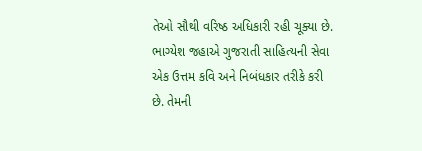તેઓ સૌથી વરિષ્ઠ અધિકારી રહી ચૂક્યા છે. ભાગ્યેશ જહાએ ગુજરાતી સાહિત્યની સેવા એક ઉત્તમ કવિ અને નિબંધકાર તરીકે કરી છે. તેમની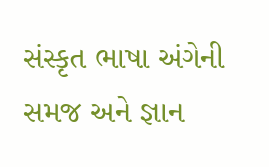સંસ્કૃત ભાષા અંગેની સમજ અને જ્ઞાન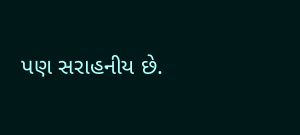પણ સરાહનીય છે.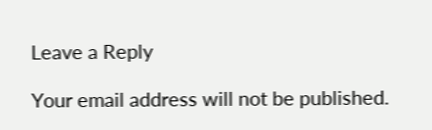Leave a Reply

Your email address will not be published.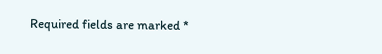Required fields are marked *